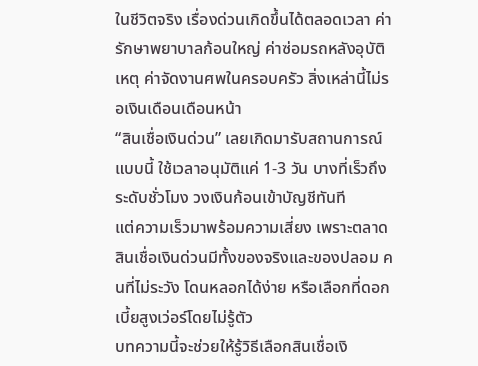ในชีวิตจริง เรื่องด่วนเกิดขึ้นได้ตลอดเวลา ค่ารักษาพยาบาลก้อนใหญ่ ค่าซ่อมรถหลังอุบัติเหตุ ค่าจัดงานศพในครอบครัว สิ่งเหล่านี้ไม่รอเงินเดือนเดือนหน้า
“สินเชื่อเงินด่วน” เลยเกิดมารับสถานการณ์แบบนี้ ใช้เวลาอนุมัติแค่ 1-3 วัน บางที่เร็วถึงระดับชั่วโมง วงเงินก้อนเข้าบัญชีทันที
แต่ความเร็วมาพร้อมความเสี่ยง เพราะตลาดสินเชื่อเงินด่วนมีทั้งของจริงและของปลอม คนที่ไม่ระวัง โดนหลอกได้ง่าย หรือเลือกที่ดอกเบี้ยสูงเว่อร์โดยไม่รู้ตัว
บทความนี้จะช่วยให้รู้วิธีเลือกสินเชื่อเงิ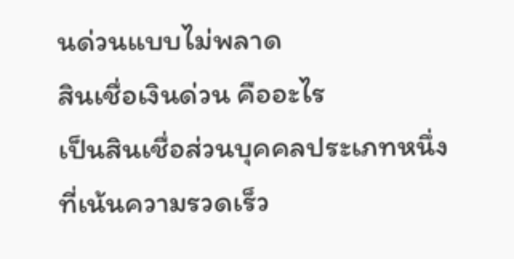นด่วนแบบไม่พลาด
สินเชื่อเงินด่วน คืออะไร
เป็นสินเชื่อส่วนบุคคลประเภทหนึ่ง ที่เน้นความรวดเร็ว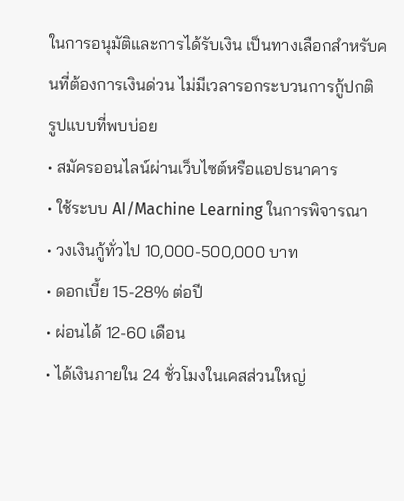ในการอนุมัติและการได้รับเงิน เป็นทางเลือกสำหรับคนที่ต้องการเงินด่วน ไม่มีเวลารอกระบวนการกู้ปกติ
รูปแบบที่พบบ่อย
• สมัครออนไลน์ผ่านเว็บไซต์หรือแอปธนาคาร
• ใช้ระบบ AI/Machine Learning ในการพิจารณา
• วงเงินกู้ทั่วไป 10,000-500,000 บาท
• ดอกเบี้ย 15-28% ต่อปี
• ผ่อนได้ 12-60 เดือน
• ได้เงินภายใน 24 ชั่วโมงในเคสส่วนใหญ่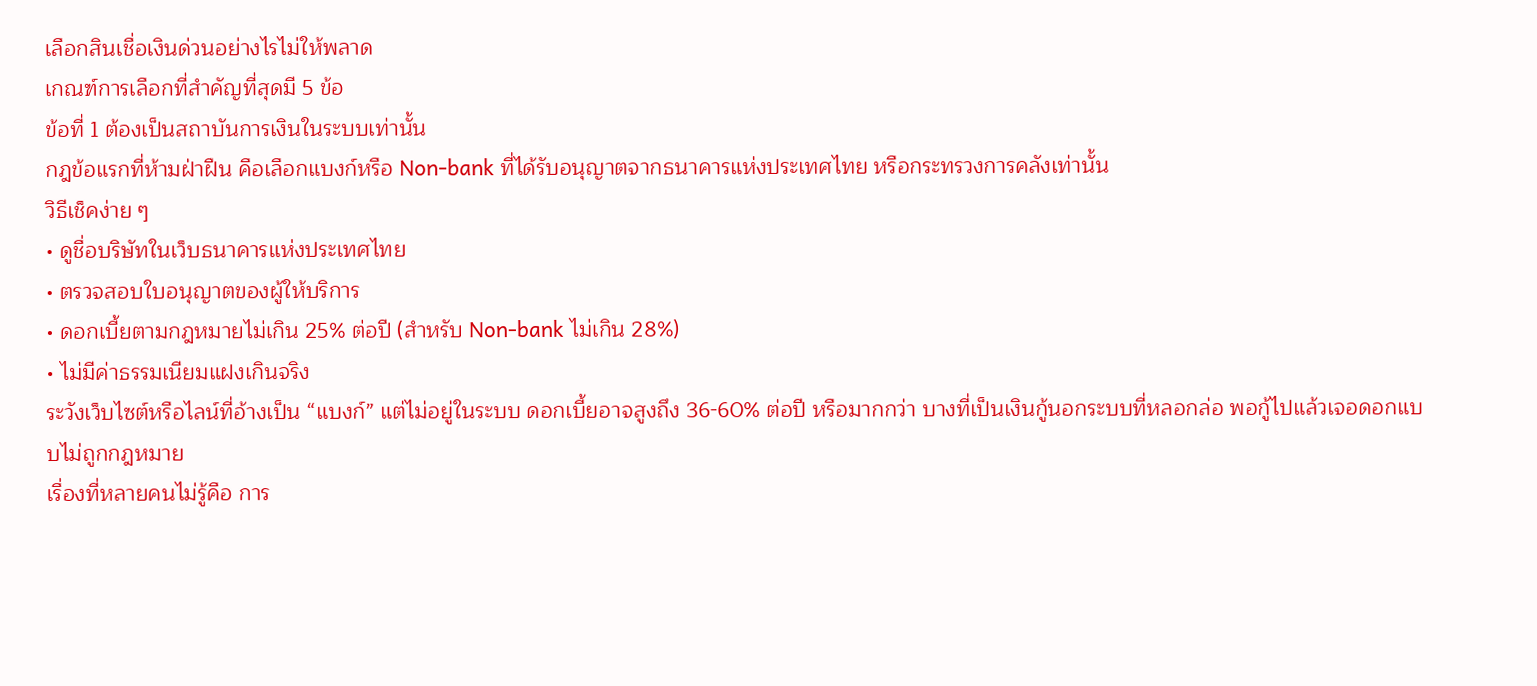เลือกสินเชื่อเงินด่วนอย่างไรไม่ให้พลาด
เกณฑ์การเลือกที่สำคัญที่สุดมี 5 ข้อ
ข้อที่ 1 ต้องเป็นสถาบันการเงินในระบบเท่านั้น
กฎข้อแรกที่ห้ามฝ่าฝืน คือเลือกแบงก์หรือ Non-bank ที่ได้รับอนุญาตจากธนาคารแห่งประเทศไทย หรือกระทรวงการคลังเท่านั้น
วิธีเช็คง่าย ๆ
• ดูชื่อบริษัทในเว็บธนาคารแห่งประเทศไทย
• ตรวจสอบใบอนุญาตของผู้ให้บริการ
• ดอกเบี้ยตามกฎหมายไม่เกิน 25% ต่อปี (สำหรับ Non-bank ไม่เกิน 28%)
• ไม่มีค่าธรรมเนียมแฝงเกินจริง
ระวังเว็บไซต์หรือไลน์ที่อ้างเป็น “แบงก์” แต่ไม่อยู่ในระบบ ดอกเบี้ยอาจสูงถึง 36-60% ต่อปี หรือมากกว่า บางที่เป็นเงินกู้นอกระบบที่หลอกล่อ พอกู้ไปแล้วเจอดอกแบบไม่ถูกกฎหมาย
เรื่องที่หลายคนไม่รู้คือ การ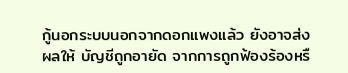กู้นอกระบบนอกจากดอกแพงแล้ว ยังอาจส่งผลให้ บัญชีถูกอายัด จากการถูกฟ้องร้องหรื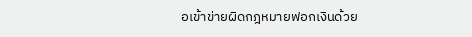อเข้าข่ายผิดกฎหมายฟอกเงินด้วย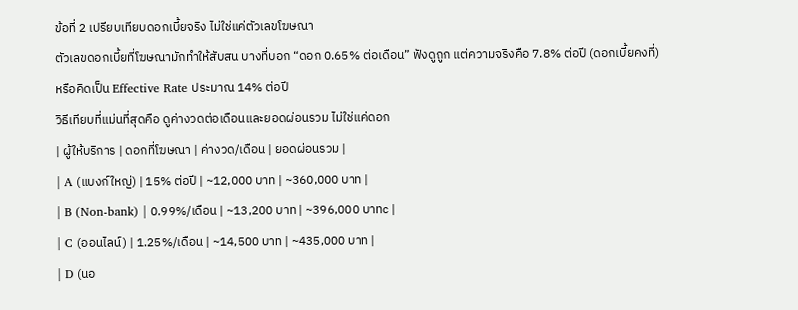ข้อที่ 2 เปรียบเทียบดอกเบี้ยจริง ไม่ใช่แค่ตัวเลขโฆษณา
ตัวเลขดอกเบี้ยที่โฆษณามักทำให้สับสน บางที่บอก “ดอก 0.65% ต่อเดือน” ฟังดูถูก แต่ความจริงคือ 7.8% ต่อปี (ดอกเบี้ยคงที่) หรือคิดเป็น Effective Rate ประมาณ 14% ต่อปี
วิธีเทียบที่แม่นที่สุดคือ ดูค่างวดต่อเดือนและยอดผ่อนรวม ไม่ใช่แค่ดอก
| ผู้ให้บริการ | ดอกที่โฆษณา | ค่างวด/เดือน | ยอดผ่อนรวม |
| A (แบงก์ใหญ่) | 15% ต่อปี | ~12,000 บาท | ~360,000 บาท |
| B (Non-bank) | 0.99%/เดือน | ~13,200 บาท | ~396,000 บาทc |
| C (ออนไลน์) | 1.25%/เดือน | ~14,500 บาท | ~435,000 บาท |
| D (นอ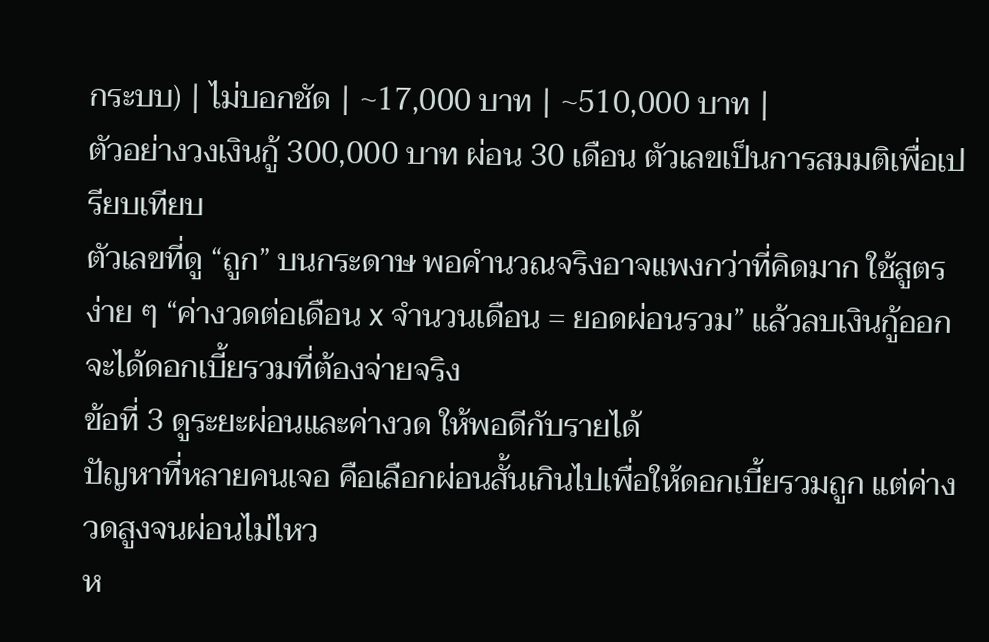กระบบ) | ไม่บอกชัด | ~17,000 บาท | ~510,000 บาท |
ตัวอย่างวงเงินกู้ 300,000 บาท ผ่อน 30 เดือน ตัวเลขเป็นการสมมติเพื่อเปรียบเทียบ
ตัวเลขที่ดู “ถูก” บนกระดาษ พอคำนวณจริงอาจแพงกว่าที่คิดมาก ใช้สูตรง่าย ๆ “ค่างวดต่อเดือน x จำนวนเดือน = ยอดผ่อนรวม” แล้วลบเงินกู้ออก จะได้ดอกเบี้ยรวมที่ต้องจ่ายจริง
ข้อที่ 3 ดูระยะผ่อนและค่างวด ให้พอดีกับรายได้
ปัญหาที่หลายคนเจอ คือเลือกผ่อนสั้นเกินไปเพื่อให้ดอกเบี้ยรวมถูก แต่ค่างวดสูงจนผ่อนไม่ไหว
ห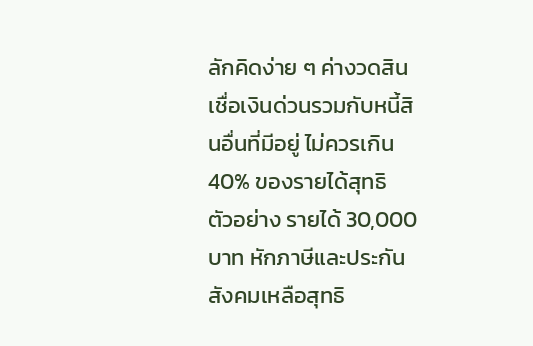ลักคิดง่าย ๆ ค่างวดสินเชื่อเงินด่วนรวมกับหนี้สินอื่นที่มีอยู่ ไม่ควรเกิน 40% ของรายได้สุทธิ
ตัวอย่าง รายได้ 30,000 บาท หักภาษีและประกันสังคมเหลือสุทธิ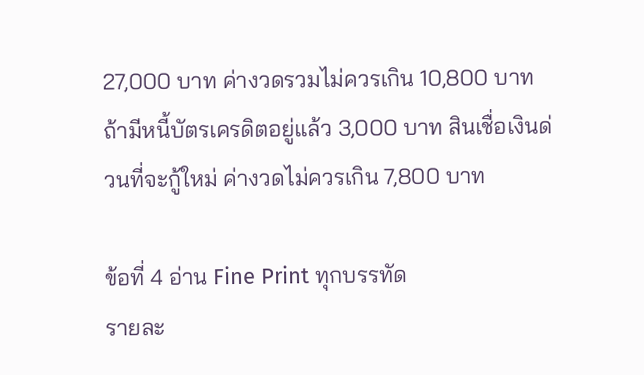27,000 บาท ค่างวดรวมไม่ควรเกิน 10,800 บาท
ถ้ามีหนี้บัตรเครดิตอยู่แล้ว 3,000 บาท สินเชื่อเงินด่วนที่จะกู้ใหม่ ค่างวดไม่ควรเกิน 7,800 บาท

ข้อที่ 4 อ่าน Fine Print ทุกบรรทัด
รายละ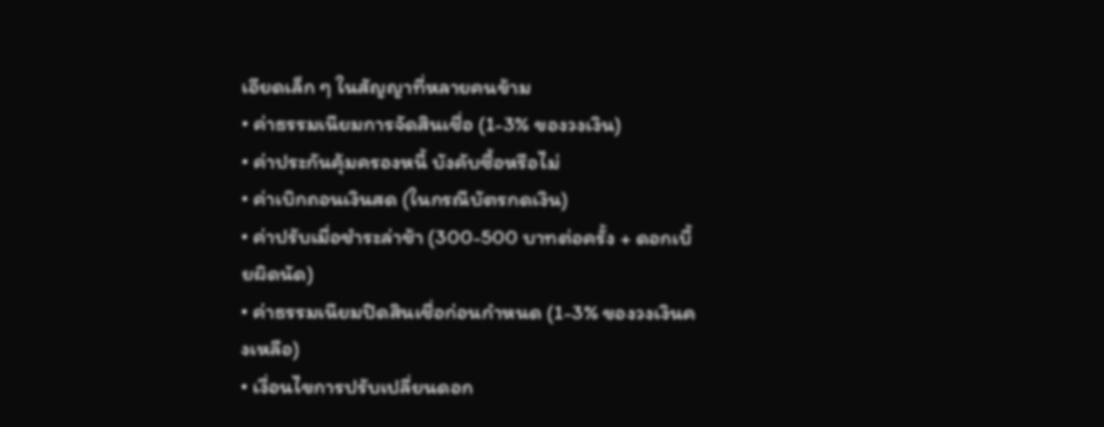เอียดเล็ก ๆ ในสัญญาที่หลายคนข้าม
• ค่าธรรมเนียมการจัดสินเชื่อ (1-3% ของวงเงิน)
• ค่าประกันคุ้มครองหนี้ บังคับซื้อหรือไม่
• ค่าเบิกถอนเงินสด (ในกรณีบัตรกดเงิน)
• ค่าปรับเมื่อชำระล่าช้า (300-500 บาทต่อครั้ง + ดอกเบี้ยผิดนัด)
• ค่าธรรมเนียมปิดสินเชื่อก่อนกำหนด (1-3% ของวงเงินคงเหลือ)
• เงื่อนไขการปรับเปลี่ยนดอก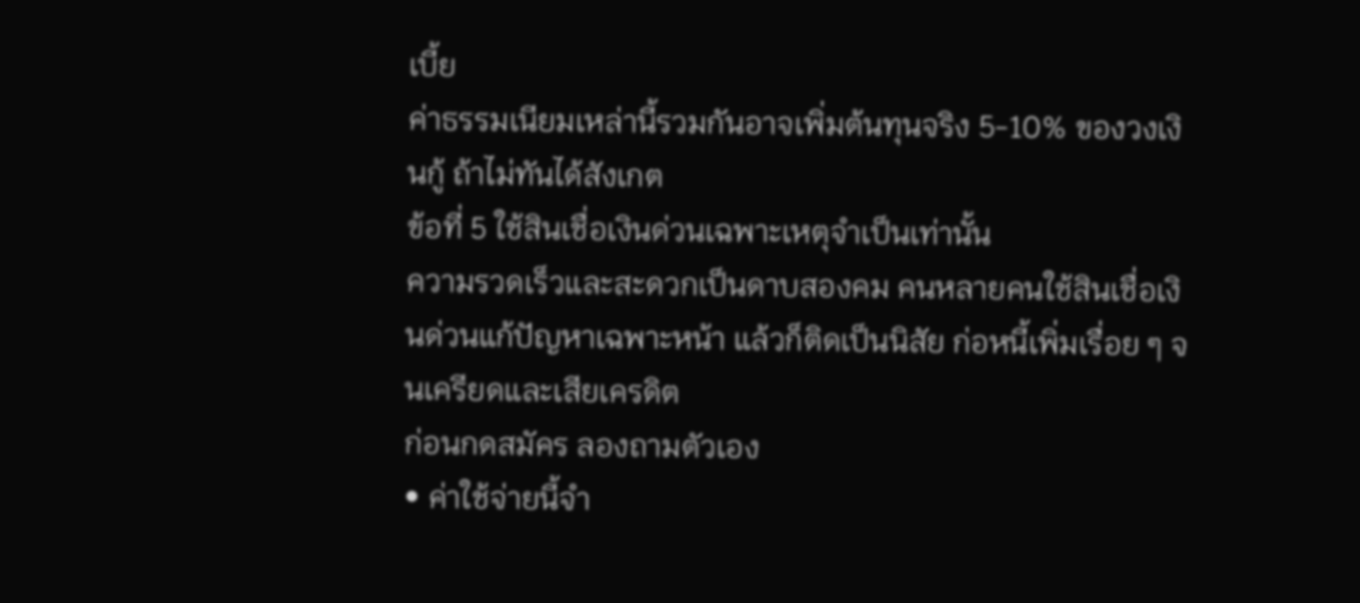เบี้ย
ค่าธรรมเนียมเหล่านี้รวมกันอาจเพิ่มต้นทุนจริง 5-10% ของวงเงินกู้ ถ้าไม่ทันได้สังเกต
ข้อที่ 5 ใช้สินเชื่อเงินด่วนเฉพาะเหตุจำเป็นเท่านั้น
ความรวดเร็วและสะดวกเป็นดาบสองคม คนหลายคนใช้สินเชื่อเงินด่วนแก้ปัญหาเฉพาะหน้า แล้วก็ติดเป็นนิสัย ก่อหนี้เพิ่มเรื่อย ๆ จนเครียดและเสียเครดิต
ก่อนกดสมัคร ลองถามตัวเอง
• ค่าใช้จ่ายนี้จำ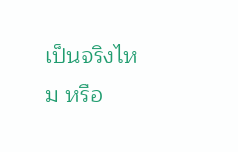เป็นจริงไหม หรือ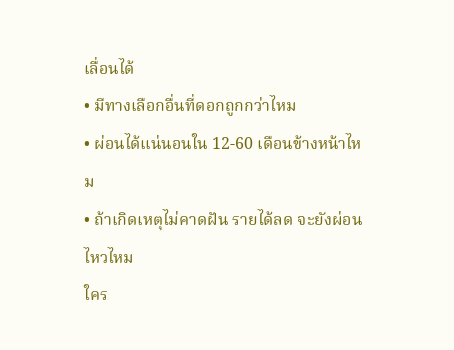เลื่อนได้
• มีทางเลือกอื่นที่ดอกถูกกว่าไหม
• ผ่อนได้แน่นอนใน 12-60 เดือนข้างหน้าไหม
• ถ้าเกิดเหตุไม่คาดฝัน รายได้ลด จะยังผ่อนไหวไหม
ใคร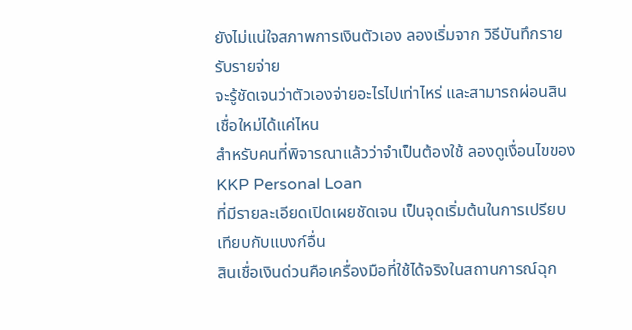ยังไม่แน่ใจสภาพการเงินตัวเอง ลองเริ่มจาก วิธีบันทึกรายรับรายจ่าย
จะรู้ชัดเจนว่าตัวเองจ่ายอะไรไปเท่าไหร่ และสามารถผ่อนสินเชื่อใหม่ได้แค่ไหน
สำหรับคนที่พิจารณาแล้วว่าจำเป็นต้องใช้ ลองดูเงื่อนไขของKKP Personal Loan
ที่มีรายละเอียดเปิดเผยชัดเจน เป็นจุดเริ่มต้นในการเปรียบเทียบกับแบงก์อื่น
สินเชื่อเงินด่วนคือเครื่องมือที่ใช้ได้จริงในสถานการณ์ฉุก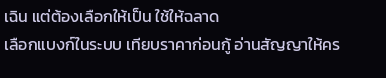เฉิน แต่ต้องเลือกให้เป็น ใช้ให้ฉลาด
เลือกแบงก์ในระบบ เทียบราคาก่อนกู้ อ่านสัญญาให้คร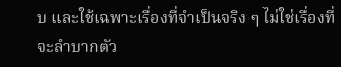บ และใช้เฉพาะเรื่องที่จำเป็นจริง ๆ ไม่ใช่เรื่องที่จะลำบากตัว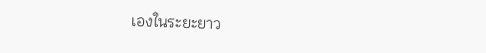เองในระยะยาว